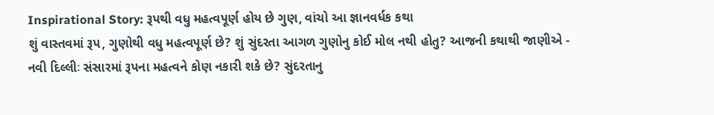Inspirational Story: રૂપથી વધુ મહત્વપૂર્ણ હોય છે ગુણ, વાંચો આ જ્ઞાનવર્ધક કથા
શું વાસ્તવમાં રૂપ, ગુણોથી વધુ મહત્વપૂર્ણ છે? શું સુંદરતા આગળ ગુણોનુ કોઈ મોલ નથી હોતુ? આજની કથાથી જાણીએ -
નવી દિલ્લીઃ સંસારમાં રૂપના મહત્વને કોણ નકારી શકે છે? સુંદરતાનુ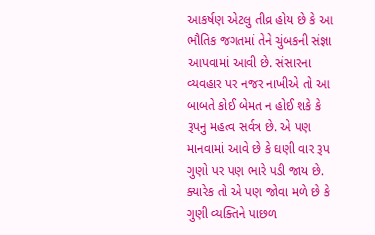આકર્ષણ એટલુ તીવ્ર હોય છે કે આ ભૌતિક જગતમાં તેને ચુંબકની સંજ્ઞા આપવામાં આવી છે. સંસારના વ્યવહાર પર નજર નાખીએ તો આ બાબતે કોઈ બેમત ન હોઈ શકે કે રૂપનુ મહત્વ સર્વત્ર છે. એ પણ માનવામાં આવે છે કે ઘણી વાર રૂપ ગુણો પર પણ ભારે પડી જાય છે. ક્યારેક તો એ પણ જોવા મળે છે કે ગુણી વ્યક્તિને પાછળ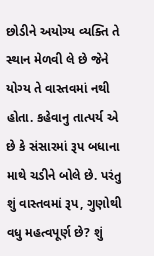છોડીને અયોગ્ય વ્યક્તિ તે સ્થાન મેળવી લે છે જેને યોગ્ય તે વાસ્તવમાં નથી હોતા. કહેવાનુ તાત્પર્ય એ છે કે સંસારમાં રૂપ બધાના માથે ચડીને બોલે છે. પરંતુ શું વાસ્તવમાં રૂપ, ગુણોથી વધુ મહત્વપૂર્ણ છે? શું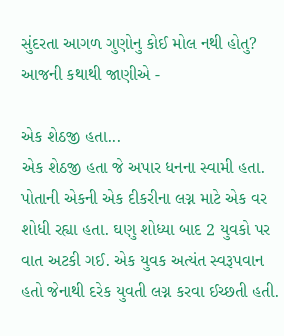સુંદરતા આગળ ગુણોનુ કોઈ મોલ નથી હોતુ? આજની કથાથી જાણીએ -

એક શેઠજી હતા...
એક શેઠજી હતા જે અપાર ધનના સ્વામી હતા. પોતાની એકની એક દીકરીના લગ્ન માટે એક વર શોધી રહ્યા હતા. ઘણુ શોધ્યા બાદ 2 યુવકો પર વાત અટકી ગઈ. એક યુવક અત્યંત સ્વરૂપવાન હતો જેનાથી દરેક યુવતી લગ્ન કરવા ઈચ્છતી હતી.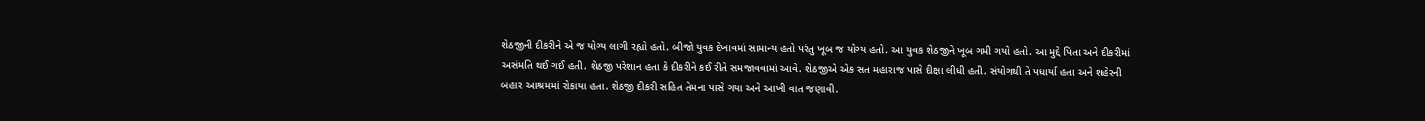શેઠજીની દીકરીને એ જ યોગ્ય લાગી રહ્યો હતો. બીજો યુવક દેખાવમાં સામાન્ય હતો પરંતુ ખૂબ જ યોગ્ય હતો. આ યુવક શેઠજીને ખૂબ ગમી ગયો હતો. આ મુદ્દે પિતા અને દીકરીમાં અસંમતિ થઈ ગઈ હતી. શેઠજી પરેશાન હતા કે દીકરીને કઈ રીતે સમજાવવામાં આવે. શેઠજીએ એક સત મહારાજ પાસે દીક્ષા લીધી હતી. સંયોગથી તે પધાર્યા હતા અને શહેરની બહાર આશ્રમમાં રોકાયા હતા. શેઠજી દીકરી સહિત તેમના પાસે ગયા અને આખી વાત જણાવી.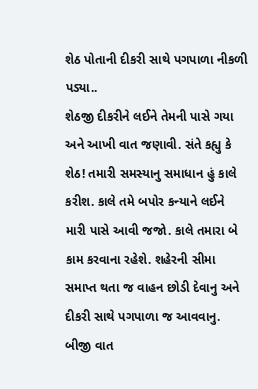શેઠ પોતાની દીકરી સાથે પગપાળા નીકળી પડ્યા..
શેઠજી દીકરીને લઈને તેમની પાસે ગયા અને આખી વાત જણાવી. સંતે કહ્યુ કે શેઠ! તમારી સમસ્યાનુ સમાધાન હું કાલે કરીશ. કાલે તમે બપોર કન્યાને લઈને મારી પાસે આવી જજો. કાલે તમારા બે કામ કરવાના રહેશે. શહેરની સીમા સમાપ્ત થતા જ વાહન છોડી દેવાનુ અને દીકરી સાથે પગપાળા જ આવવાનુ. બીજી વાત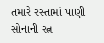તમારે રસ્તામાં પાણી સોનાની રત્ન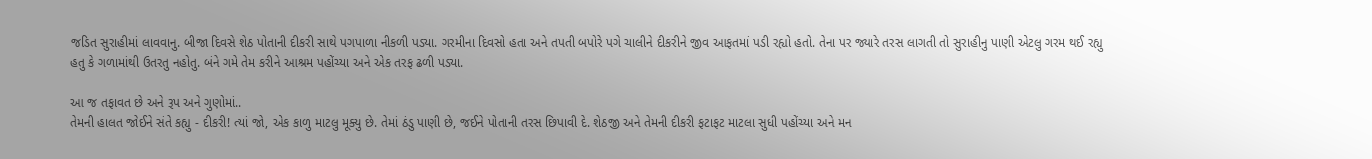જડિત સુરાહીમાં લાવવાનુ. બીજા દિવસે શેઠ પોતાની દીકરી સાથે પગપાળા નીકળી પડ્યા. ગરમીના દિવસો હતા અને તપતી બપોરે પગે ચાલીને દીકરીને જીવ આફતમાં પડી રહ્યો હતો. તેના પર જ્યારે તરસ લાગતી તો સુરાહીનુ પાણી એટલુ ગરમ થઈ રહ્યુ હતુ કે ગળામાંથી ઉતરતુ નહોતુ. બંને ગમે તેમ કરીને આશ્રમ પહોંચ્યા અને એક તરફ ઢળી પડ્યા.

આ જ તફાવત છે અને રૂપ અને ગુણોમાં..
તેમની હાલત જોઈને સંતે કહ્યુ - દીકરી! ત્યાં જો, એક કાળુ માટલુ મૂક્યુ છે. તેમાં ઠંડુ પાણી છે, જઈને પોતાની તરસ છિપાવી દે. શેઠજી અને તેમની દીકરી ફટાફટ માટલા સુધી પહોંચ્યા અને મન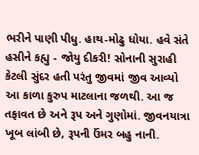ભરીને પાણી પીધુ. હાથ-મોઢુ ધોયા. હવે સંતે હસીને કહ્યુ - જોયુ દીકરી! સોનાની સુરાહી કેટલી સુંદર હતી પરંતુ જીવમાં જીવ આવ્યો આ કાળા કુરુપ માટલાના જળથી. આ જ તફાવત છે અને રૂપ અને ગુણોમાં. જીવનયાત્રા ખૂબ લાંબી છે, રૂપની ઉંમર બહુ નાની.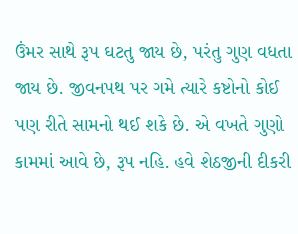ઉંમર સાથે રૂપ ઘટતુ જાય છે, પરંતુ ગુણ વધતા જાય છે. જીવનપથ પર ગમે ત્યારે કષ્ટોનો કોઈ પણ રીતે સામનો થઈ શકે છે. એ વખતે ગુણો કામમાં આવે છે, રૂપ નહિ. હવે શેઠજીની દીકરી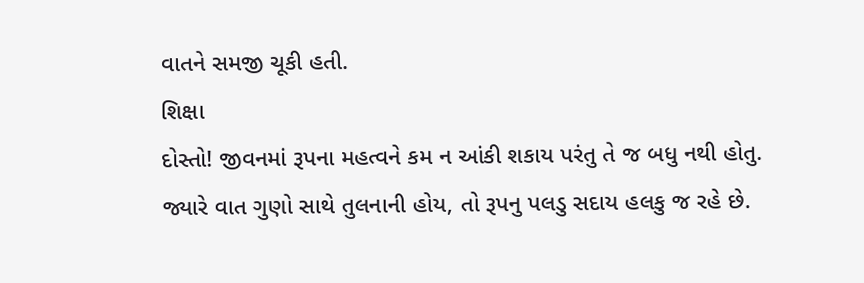વાતને સમજી ચૂકી હતી.
શિક્ષા
દોસ્તો! જીવનમાં રૂપના મહત્વને કમ ન આંકી શકાય પરંતુ તે જ બધુ નથી હોતુ. જ્યારે વાત ગુણો સાથે તુલનાની હોય, તો રૂપનુ પલડુ સદાય હલકુ જ રહે છે.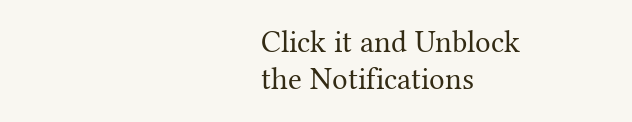Click it and Unblock the Notifications